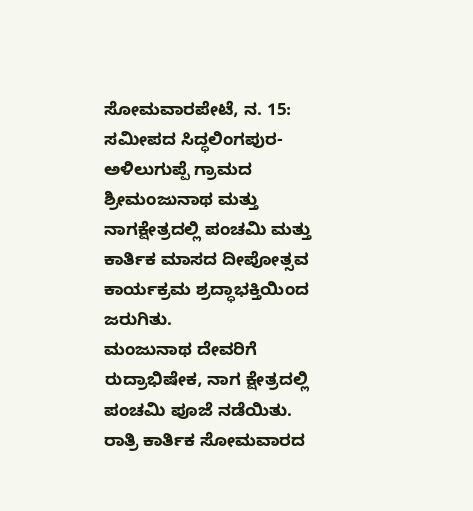ಸೋಮವಾರಪೇಟೆ, ನ. 15: ಸಮೀಪದ ಸಿದ್ಧಲಿಂಗಪುರ-ಅಳಿಲುಗುಪ್ಪೆ ಗ್ರಾಮದ ಶ್ರೀಮಂಜುನಾಥ ಮತ್ತು ನಾಗಕ್ಷೇತ್ರದಲ್ಲಿ ಪಂಚಮಿ ಮತ್ತು ಕಾರ್ತಿಕ ಮಾಸದ ದೀಪೋತ್ಸವ ಕಾರ್ಯಕ್ರಮ ಶ್ರದ್ಧಾಭಕ್ತಿಯಿಂದ ಜರುಗಿತು.
ಮಂಜುನಾಥ ದೇವರಿಗೆ ರುದ್ರಾಭಿಷೇಕ, ನಾಗ ಕ್ಷೇತ್ರದಲ್ಲಿ ಪಂಚಮಿ ಪೂಜೆ ನಡೆಯಿತು. ರಾತ್ರಿ ಕಾರ್ತಿಕ ಸೋಮವಾರದ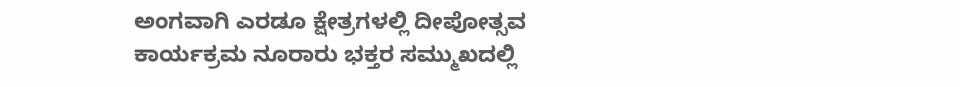ಅಂಗವಾಗಿ ಎರಡೂ ಕ್ಷೇತ್ರಗಳಲ್ಲಿ ದೀಪೋತ್ಸವ ಕಾರ್ಯಕ್ರಮ ನೂರಾರು ಭಕ್ತರ ಸಮ್ಮುಖದಲ್ಲಿ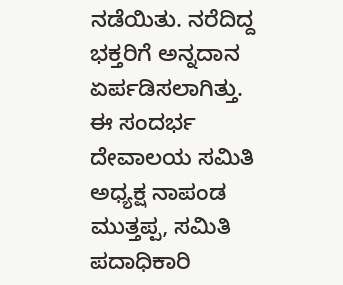ನಡೆಯಿತು. ನರೆದಿದ್ದ ಭಕ್ತರಿಗೆ ಅನ್ನದಾನ ಏರ್ಪಡಿಸಲಾಗಿತ್ತು.
ಈ ಸಂದರ್ಭ ದೇವಾಲಯ ಸಮಿತಿ ಅಧ್ಯಕ್ಷ ನಾಪಂಡ ಮುತ್ತಪ್ಪ, ಸಮಿತಿ ಪದಾಧಿಕಾರಿ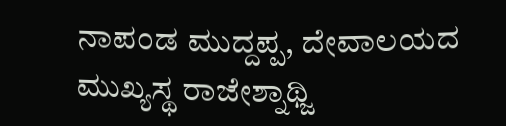ನಾಪಂಡ ಮುದ್ದಪ್ಪ, ದೇವಾಲಯದ ಮುಖ್ಯಸ್ಥ ರಾಜೇಶ್ನಾಥ್ಜಿ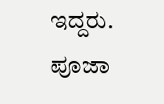ಇದ್ದರು. ಪೂಜಾ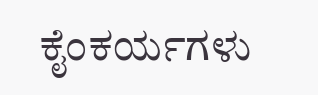ಕೈಂಕರ್ಯಗಳು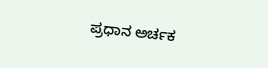ಪ್ರಧಾನ ಅರ್ಚಕ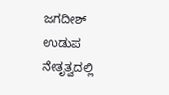ಜಗದೀಶ್ ಉಡುಪ ನೇತೃತ್ವದಲ್ಲಿ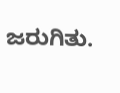ಜರುಗಿತು.